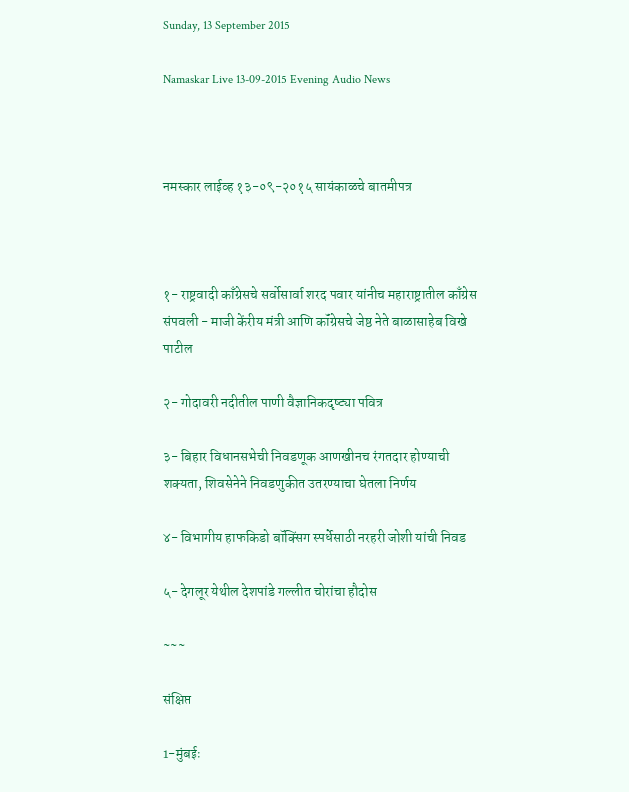Sunday, 13 September 2015

Namaskar Live 13-09-2015 Evening Audio News



नमस्कार लाईव्ह १३-०९-२०१५ सायंकाळचे बातमीपत्र



१- राष्ट्रवादी काँग्रेसचे सर्वोसार्वा शरद पवार यांनीच महाराष्ट्रातील काँग्रेस संपवली - माजी केंरीय मंत्री आणि कॉंग्रेसचे जेष्ठ नेते बाळासाहेब विखे पाटील

२- गोदावरी नदीतील पाणी वैज्ञानिकदृष्ट्या पवित्र

३- बिहार विधानसभेची निवडणूक आणखीनच रंगतदार होण्याची शक्यता, शिवसेनेने निवडणुकीत उतरण्याचा घेतला निर्णय

४- विभागीय हाफकिडो बॉक्सिंग स्पर्धेसाठी नरहरी जोशी यांची निवड

५- देगलूर येथील देशपांडे गल्लीत चोरांचा हौदोस

~~~

संक्षिप्त

1-मुंबईः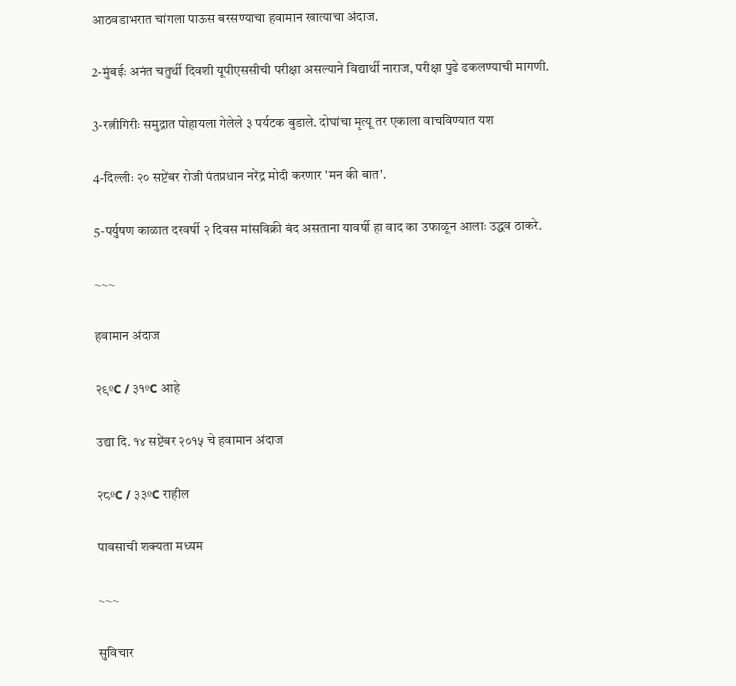आठवडाभरात चांगला पाऊस बरसण्याचा हवामान खात्याचा अंदाज.

2-मुंबईः अनंत चतुर्थी दिवशी यूपीएससीची परीक्षा असल्याने विद्यार्थी नाराज, परीक्षा पुढे ढकलण्याची मागणी.

3-रत्नीगिरीः समुद्रात पोहायला गेलेले ३ पर्यटक बुडाले. दोघांचा मृत्यू तर एकाला वाचविण्यात यश

4-दिल्लीः २० सप्टेंबर रोजी पंतप्रधान नरेंद्र मोदी करणार 'मन की बात'.

5-पर्युषण काळात दरवर्षी २ दिवस मांसविक्री बंद असताना यावर्षी हा वाद का उफाळून आलाः उद्धव ठाकरे.

~~~

हवामान अंदाज

२९ºC / ३१ºC आहे

उद्या दि. १४ सप्टेंबर २०१५ चे हवामान अंदाज

२८ºC / ३३ºC राहील

पावसाची शक्यता मध्यम

~~~

सुविचार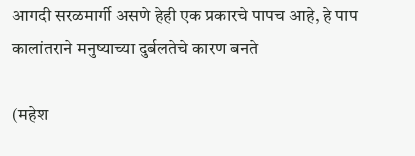आगदी सरळमार्गी असणे हेही एक प्रकारचे पापच आहे, हे पाप कालांतराने मनुष्याच्या दुर्बलतेचे कारण बनते

(महेश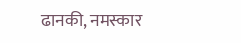ढानकी, नमस्कार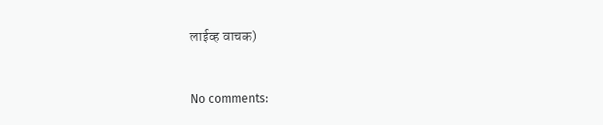लाईव्ह वाचक)


No comments: